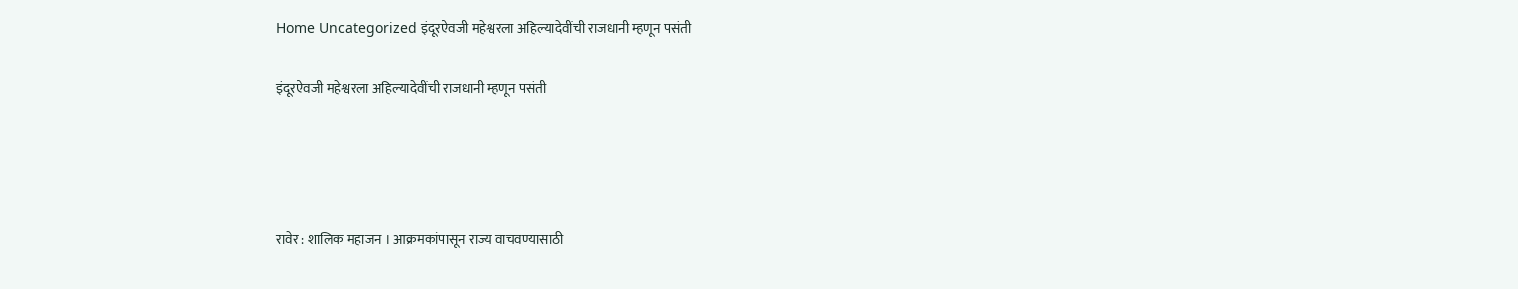Home Uncategorized इंदूरऐवजी महेश्वरला अहिल्यादेवींची राजधानी म्हणून पसंती

इंदूरऐवजी महेश्वरला अहिल्यादेवींची राजधानी म्हणून पसंती




रावेर : शालिक महाजन । आक्रमकांपासून राज्य वाचवण्यासाठी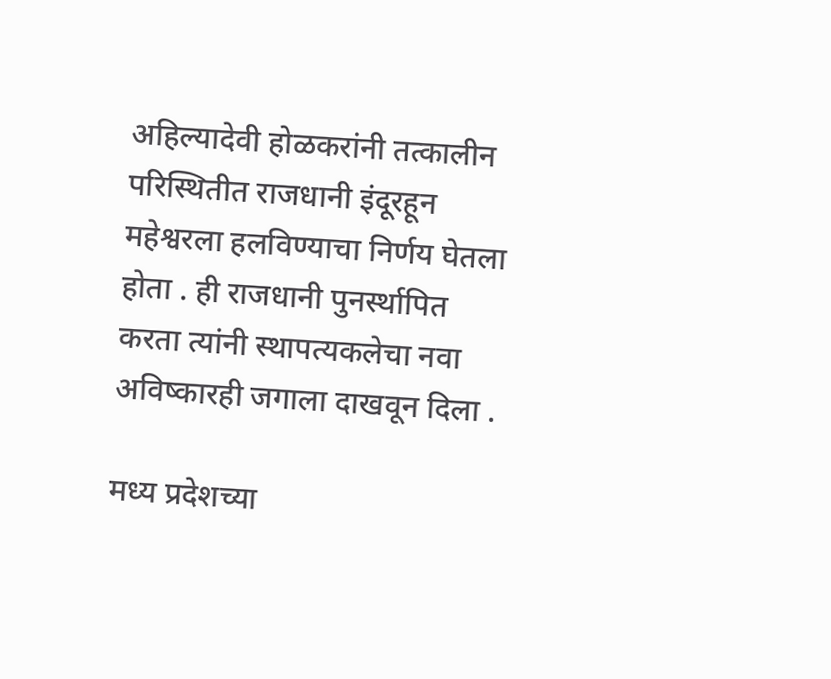अहिल्यादेवी होळकरांनी तत्कालीन परिस्थितीत राजधानी इंदूरहून महेश्वरला हलविण्याचा निर्णय घेतला होता . ही राजधानी पुनर्स्थापित करता त्यांनी स्थापत्यकलेचा नवा अविष्कारही जगाला दाखवून दिला .

मध्य प्रदेशच्या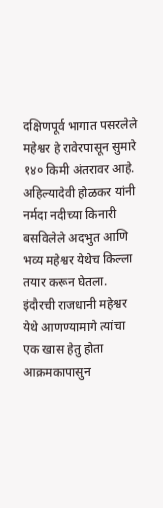दक्षिणपूर्व भागात पसरलेले महेश्वर हे रावेरपासून सुमारे १४० किमी अंतरावर आहे. अहिल्यादेवी होळकर यांनी नर्मदा नदीच्या किनारी बसविलेले अदभुत आणि भव्य महेश्वर येथेच किल्ला तयार करून घेतला. इंदौरची राजधानी महेश्वर येथे आणण्यामागे त्यांचा एक खास हेतु होता आक्रमकापासुन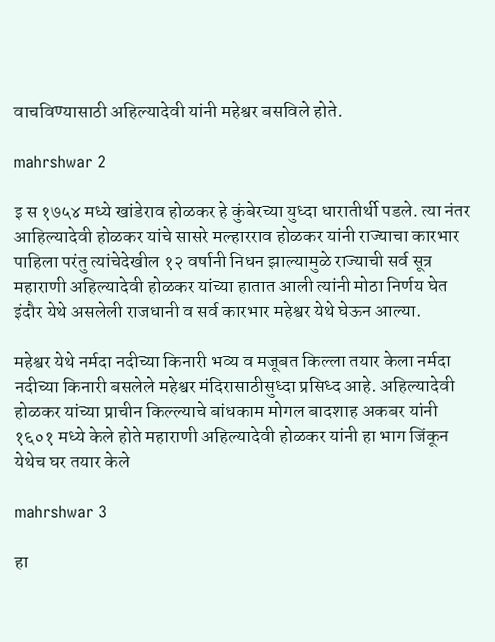वाचविण्यासाठी अहिल्यादेवी यांनी महेश्वर बसविले होते.

mahrshwar 2

इ स १७५४ मध्ये खांडेराव होळकर हे कुंबेरच्या युध्दा धारातीर्थी पडले. त्या नंतर आहिल्यादेवी होळकर यांचे सासरे मल्हारराव होळकर यांनी राज्याचा कारभार पाहिला परंतु त्यांचेदेखील १२ वर्षानी निधन झाल्यामुळे राज्याची सर्व सूत्र महाराणी अहिल्यादेवी होळकर यांच्या हातात आली त्यांनी मोठा निर्णय घेत इंदौर येथे असलेली राजधानी व सर्व कारभार महेश्वर येथे घेऊन आल्या.

महेश्वर येथे नर्मदा नदीच्या किनारी भव्य व मजूबत किल्ला तयार केला नर्मदा नदीच्या किनारी बसलेले महेश्वर मंदिरासाठीसुध्दा प्रसिध्द आहे. अहिल्यादेवी होळकर यांच्या प्राचीन किल्ल्याचे बांधकाम मोगल बादशाह अकबर यांनी १६०१ मध्ये केले होते महाराणी अहिल्यादेवी होळकर यांनी हा भाग जिंकून येथेच घर तयार केले

mahrshwar 3

हा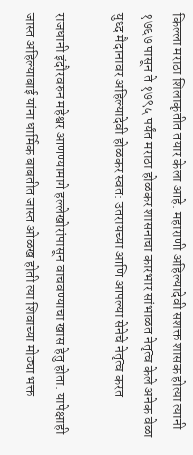किल्ला मराठा शिलाकृतीत तयार केला आहे. महाराणी अहिल्यादेवी सशक्त शासक होत्या त्यानी १७६७ पासून ते १७९५ पर्यंत मराठा होळकर शासनाचा कारभार सांभाळत नेतृत्व केले अनेक वेळा युध्द मैदानावर अहिल्यादेवी होळकर स्वत: उतरायच्या आणि आपल्या सेनेचे नेतृत्व करत

राजधानी इंदौरवरुन महेश्वर आणण्यामागे हल्लेखोरांपासून वाचवण्याचा खास हेतु होता. यापेक्षाही जास्त अहिल्याबाई यांना धार्मिक बाबतीत जास्त ओळख होती त्या शिवाच्या मोठ्या भक्त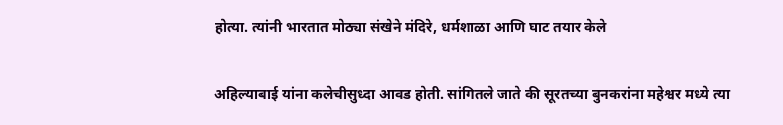होत्या. त्यांनी भारतात मोठ्या संखेने मंदिरे, धर्मशाळा आणि घाट तयार केले

अहिल्याबाई यांना कलेचीसुध्दा आवड होती. सांगितले जाते की सूरतच्या बुनकरांना महेश्वर मध्ये त्या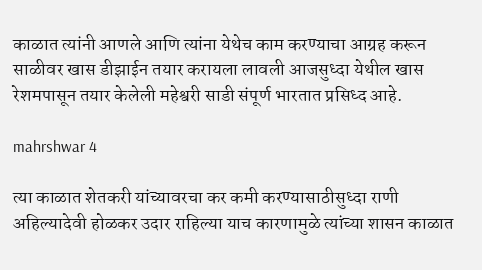काळात त्यांनी आणले आणि त्यांना येथेच काम करण्याचा आग्रह करून साळीवर खास डीझाईन तयार करायला लावली आजसुध्दा येथील खास रेशमपासून तयार केलेली महेश्वरी साडी संपूर्ण भारतात प्रसिध्द आहे.

mahrshwar 4

त्या काळात शेतकरी यांच्यावरचा कर कमी करण्यासाठीसुध्दा राणी अहिल्यादेवी होळकर उदार राहिल्या याच कारणामुळे त्यांच्या शासन काळात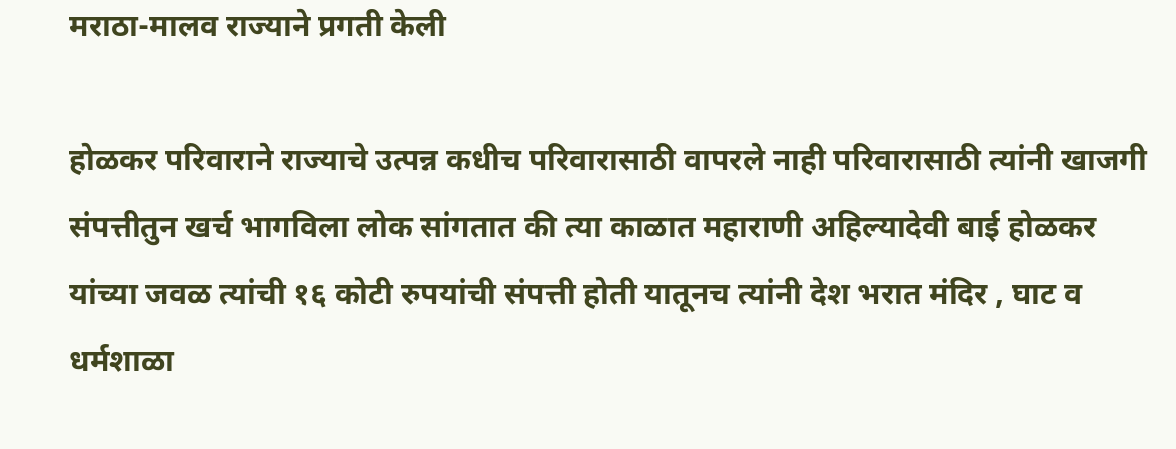मराठा-मालव राज्याने प्रगती केली

होळकर परिवाराने राज्याचे उत्पन्न कधीच परिवारासाठी वापरले नाही परिवारासाठी त्यांनी खाजगी संपत्तीतुन खर्च भागविला लोक सांगतात की त्या काळात महाराणी अहिल्यादेवी बाई होळकर यांच्या जवळ त्यांची १६ कोटी रुपयांची संपत्ती होती यातूनच त्यांनी देश भरात मंदिर , घाट व धर्मशाळा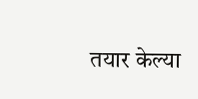तयार केल्या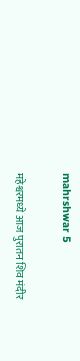mahrshwar 5

महेश्वरमध्ये आज पुरातन शिव मंदीर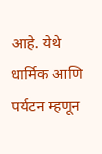आहे. येथे धार्मिक आणि पर्यटन म्हणून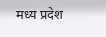मध्य प्रदेश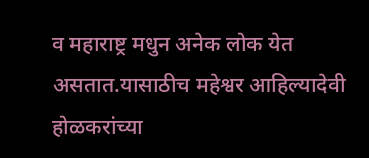व महाराष्ट्र मधुन अनेक लोक येत असतात.यासाठीच महेश्वर आहिल्यादेवी होळकरांच्या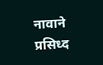नावाने प्रसिध्द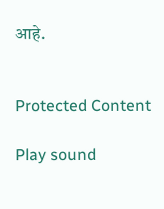आहे.


Protected Content

Play sound